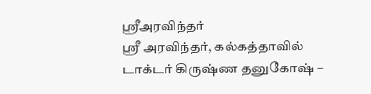ஸ்ரீஅரவிந்தர்
ஸ்ரீ அரவிந்தர், கல்கத்தாவில் டாக்டர் கிருஷ்ண தனுகோஷ் –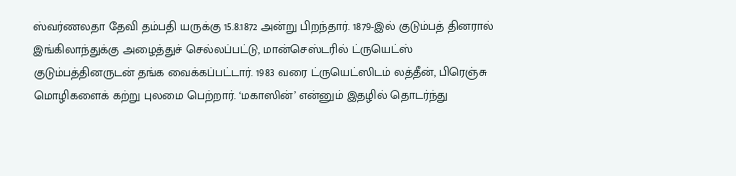ஸ்வர்ணலதா தேவி தம்பதி யருக்கு 15.8.1872 அன்று பிறந்தார். 1879-இல் குடும்பத் தினரால் இங்கிலாந்துக்கு அழைத்துச் செல்லப்பட்டு, மான்செஸ்டரில் ட்ருயெட்ஸ் குடும்பத்தினருடன் தங்க வைக்கப்பட்டார். 1983 வரை ட்ருயெட்ஸிடம் லத்தீன், பிரெஞ்சு மொழிகளைக் கற்று புலமை பெற்றார். ‘மகாஸின்’ என்னும் இதழில் தொடர்ந்து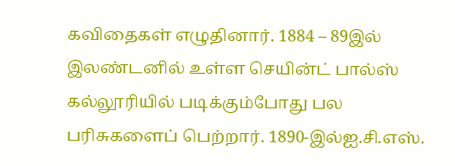கவிதைகள் எழுதினார். 1884 – 89இல் இலண்டனில் உள்ள செயின்ட் பால்ஸ் கல்லூரியில் படிக்கும்போது பல பரிசுகளைப் பெற்றார். 1890-இல்ஐ.சி.எஸ்.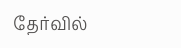தேர்வில்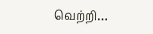வெற்றி…